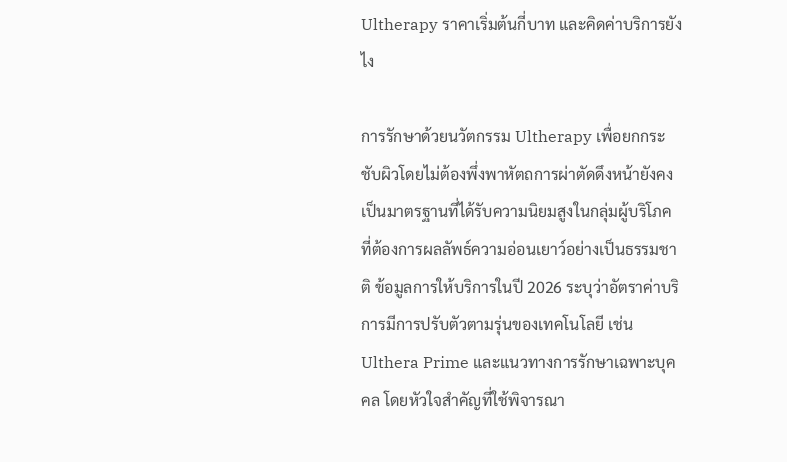Ultherapy ราคาเริ่มต้นกี่บาท และคิดค่าบริการยังไง

การรักษาด้วยนวัตกรรม Ultherapy เพื่อยกกระชับผิวโดยไม่ต้องพึ่งพาหัตถการผ่าตัดดึงหน้ายังคงเป็นมาตรฐานที่ได้รับความนิยมสูงในกลุ่มผู้บริโภคที่ต้องการผลลัพธ์ความอ่อนเยาว์อย่างเป็นธรรมชาติ ข้อมูลการให้บริการในปี 2026 ระบุว่าอัตราค่าบริการมีการปรับตัวตามรุ่นของเทคโนโลยี เช่น Ulthera Prime และแนวทางการรักษาเฉพาะบุคคล โดยหัวใจสำคัญที่ใช้พิจารณา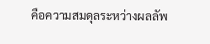คือความสมดุลระหว่างผลลัพ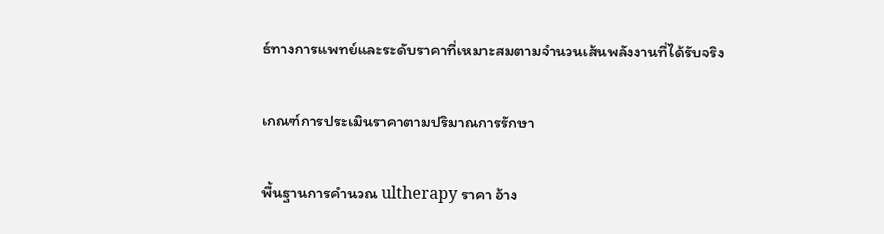ธ์ทางการแพทย์และระดับราคาที่เหมาะสมตามจำนวนเส้นพลังงานที่ได้รับจริง

เกณฑ์การประเมินราคาตามปริมาณการรักษา

พื้นฐานการคำนวณ ultherapy ราคา อ้าง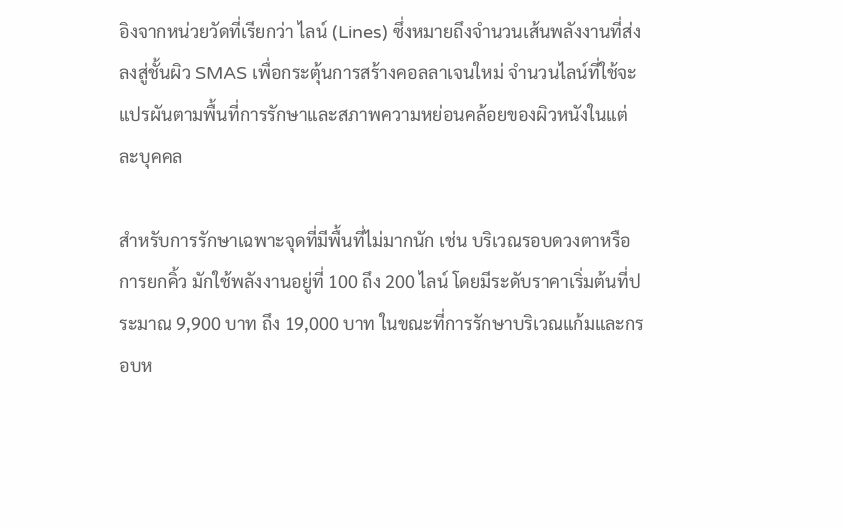อิงจากหน่วยวัดที่เรียกว่า ไลน์ (Lines) ซึ่งหมายถึงจำนวนเส้นพลังงานที่ส่งลงสู่ชั้นผิว SMAS เพื่อกระตุ้นการสร้างคอลลาเจนใหม่ จำนวนไลน์ที่ใช้จะแปรผันตามพื้นที่การรักษาและสภาพความหย่อนคล้อยของผิวหนังในแต่ละบุคคล

สำหรับการรักษาเฉพาะจุดที่มีพื้นที่ไม่มากนัก เช่น บริเวณรอบดวงตาหรือการยกคิ้ว มักใช้พลังงานอยู่ที่ 100 ถึง 200 ไลน์ โดยมีระดับราคาเริ่มต้นที่ประมาณ 9,900 บาท ถึง 19,000 บาท ในขณะที่การรักษาบริเวณแก้มและกรอบห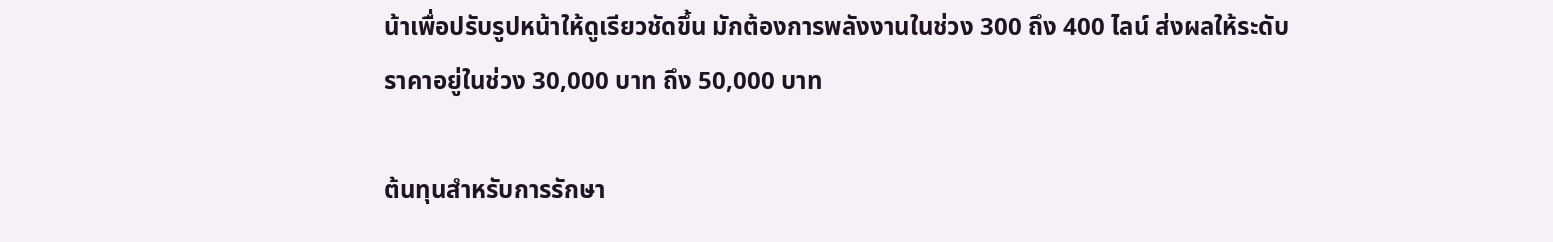น้าเพื่อปรับรูปหน้าให้ดูเรียวชัดขึ้น มักต้องการพลังงานในช่วง 300 ถึง 400 ไลน์ ส่งผลให้ระดับราคาอยู่ในช่วง 30,000 บาท ถึง 50,000 บาท

ต้นทุนสำหรับการรักษา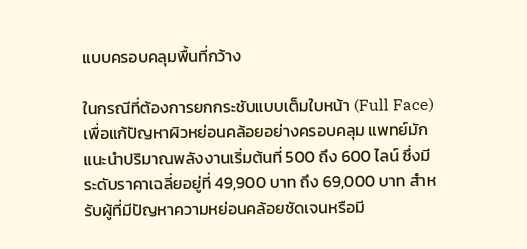แบบครอบคลุมพื้นที่กว้าง

ในกรณีที่ต้องการยกกระชับแบบเต็มใบหน้า (Full Face) เพื่อแก้ปัญหาผิวหย่อนคล้อยอย่างครอบคลุม แพทย์มักแนะนำปริมาณพลังงานเริ่มต้นที่ 500 ถึง 600 ไลน์ ซึ่งมีระดับราคาเฉลี่ยอยู่ที่ 49,900 บาท ถึง 69,000 บาท สำหรับผู้ที่มีปัญหาความหย่อนคล้อยชัดเจนหรือมี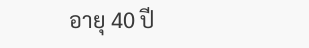อายุ 40 ปี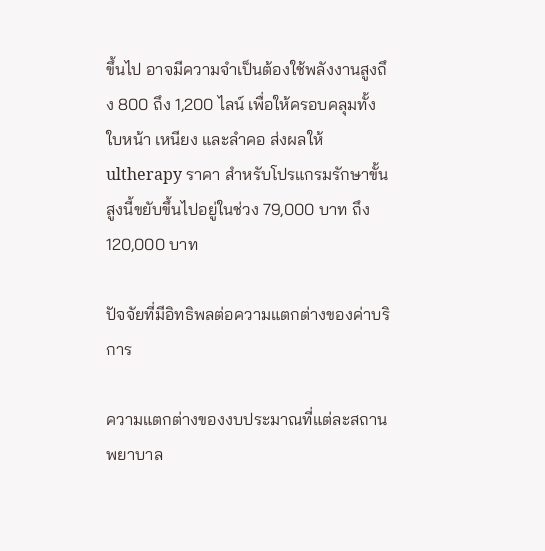ขึ้นไป อาจมีความจำเป็นต้องใช้พลังงานสูงถึง 800 ถึง 1,200 ไลน์ เพื่อให้ครอบคลุมทั้งใบหน้า เหนียง และลำคอ ส่งผลให้ ultherapy ราคา สำหรับโปรแกรมรักษาขั้นสูงนี้ขยับขึ้นไปอยู่ในช่วง 79,000 บาท ถึง 120,000 บาท

ปัจจัยที่มีอิทธิพลต่อความแตกต่างของค่าบริการ

ความแตกต่างของงบประมาณที่แต่ละสถานพยาบาล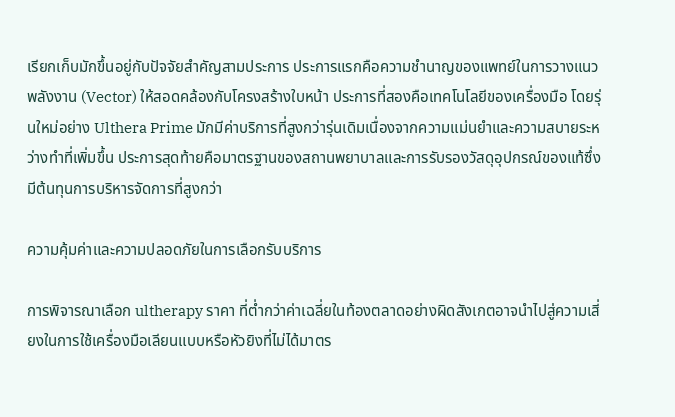เรียกเก็บมักขึ้นอยู่กับปัจจัยสำคัญสามประการ ประการแรกคือความชำนาญของแพทย์ในการวางแนวพลังงาน (Vector) ให้สอดคล้องกับโครงสร้างใบหน้า ประการที่สองคือเทคโนโลยีของเครื่องมือ โดยรุ่นใหม่อย่าง Ulthera Prime มักมีค่าบริการที่สูงกว่ารุ่นเดิมเนื่องจากความแม่นยำและความสบายระหว่างทำที่เพิ่มขึ้น ประการสุดท้ายคือมาตรฐานของสถานพยาบาลและการรับรองวัสดุอุปกรณ์ของแท้ซึ่งมีต้นทุนการบริหารจัดการที่สูงกว่า

ความคุ้มค่าและความปลอดภัยในการเลือกรับบริการ

การพิจารณาเลือก ultherapy ราคา ที่ต่ำกว่าค่าเฉลี่ยในท้องตลาดอย่างผิดสังเกตอาจนำไปสู่ความเสี่ยงในการใช้เครื่องมือเลียนแบบหรือหัวยิงที่ไม่ได้มาตร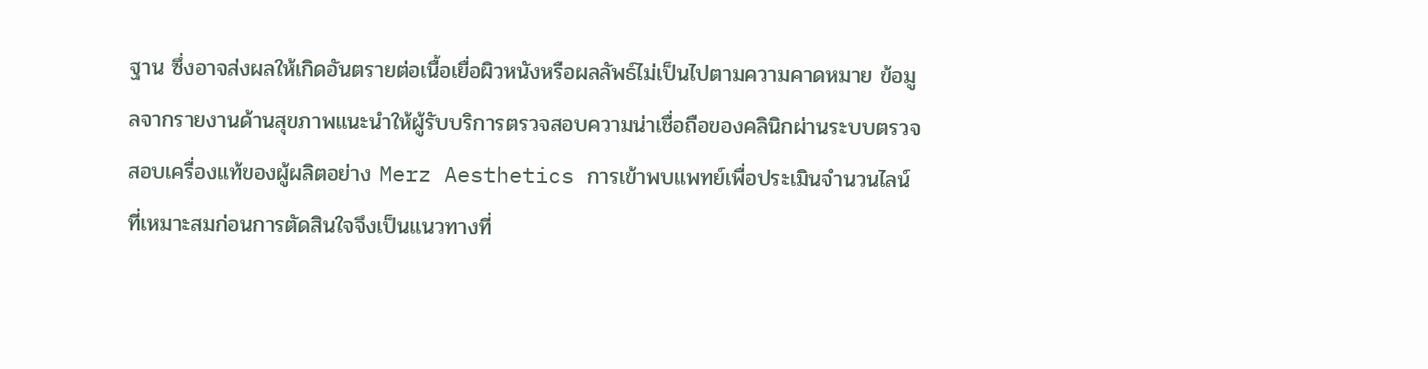ฐาน ซึ่งอาจส่งผลให้เกิดอันตรายต่อเนื้อเยื่อผิวหนังหรือผลลัพธ์ไม่เป็นไปตามความคาดหมาย ข้อมูลจากรายงานด้านสุขภาพแนะนำให้ผู้รับบริการตรวจสอบความน่าเชื่อถือของคลินิกผ่านระบบตรวจสอบเครื่องแท้ของผู้ผลิตอย่าง Merz Aesthetics การเข้าพบแพทย์เพื่อประเมินจำนวนไลน์ที่เหมาะสมก่อนการตัดสินใจจึงเป็นแนวทางที่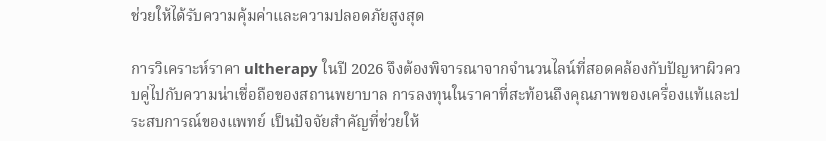ช่วยให้ได้รับความคุ้มค่าและความปลอดภัยสูงสุด

การวิเคราะห์ราคา ultherapy ในปี 2026 จึงต้องพิจารณาจากจำนวนไลน์ที่สอดคล้องกับปัญหาผิวควบคู่ไปกับความน่าเชื่อถือของสถานพยาบาล การลงทุนในราคาที่สะท้อนถึงคุณภาพของเครื่องแท้และประสบการณ์ของแพทย์ เป็นปัจจัยสำคัญที่ช่วยให้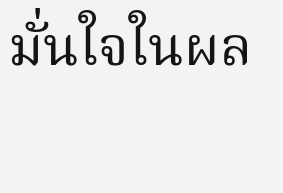มั่นใจในผล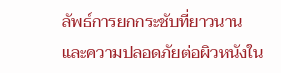ลัพธ์การยกกระชับที่ยาวนานและความปลอดภัยต่อผิวหนังใน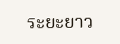ระยะยาว